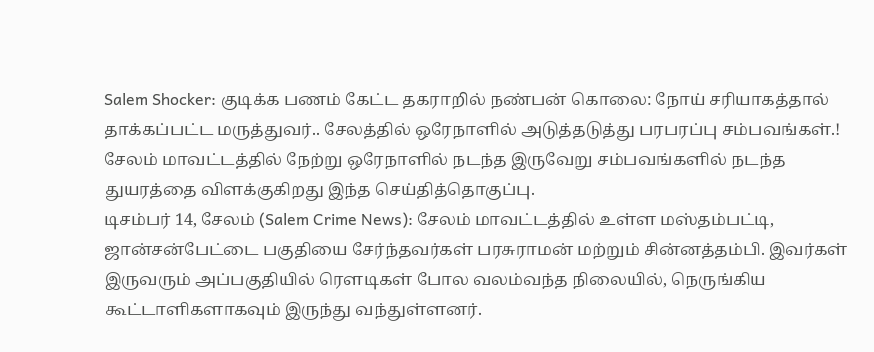Salem Shocker: குடிக்க பணம் கேட்ட தகராறில் நண்பன் கொலை: நோய் சரியாகத்தால் தாக்கப்பட்ட மருத்துவர்.. சேலத்தில் ஒரேநாளில் அடுத்தடுத்து பரபரப்பு சம்பவங்கள்.!
சேலம் மாவட்டத்தில் நேற்று ஒரேநாளில் நடந்த இருவேறு சம்பவங்களில் நடந்த துயரத்தை விளக்குகிறது இந்த செய்தித்தொகுப்பு.
டிசம்பர் 14, சேலம் (Salem Crime News): சேலம் மாவட்டத்தில் உள்ள மஸ்தம்பட்டி, ஜான்சன்பேட்டை பகுதியை சேர்ந்தவர்கள் பரசுராமன் மற்றும் சின்னத்தம்பி. இவர்கள் இருவரும் அப்பகுதியில் ரௌடிகள் போல வலம்வந்த நிலையில், நெருங்கிய கூட்டாளிகளாகவும் இருந்து வந்துள்ளனர்.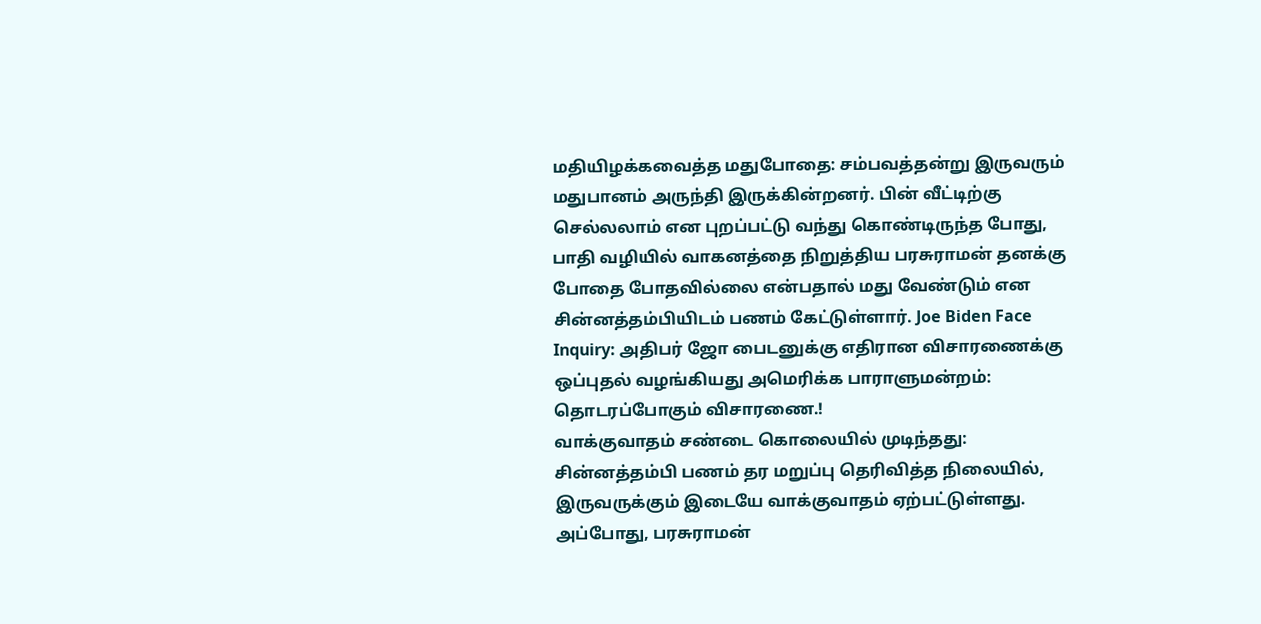மதியிழக்கவைத்த மதுபோதை: சம்பவத்தன்று இருவரும் மதுபானம் அருந்தி இருக்கின்றனர். பின் வீட்டிற்கு செல்லலாம் என புறப்பட்டு வந்து கொண்டிருந்த போது, பாதி வழியில் வாகனத்தை நிறுத்திய பரசுராமன் தனக்கு போதை போதவில்லை என்பதால் மது வேண்டும் என சின்னத்தம்பியிடம் பணம் கேட்டுள்ளார். Joe Biden Face Inquiry: அதிபர் ஜோ பைடனுக்கு எதிரான விசாரணைக்கு ஒப்புதல் வழங்கியது அமெரிக்க பாராளுமன்றம்: தொடரப்போகும் விசாரணை.!
வாக்குவாதம் சண்டை கொலையில் முடிந்தது: சின்னத்தம்பி பணம் தர மறுப்பு தெரிவித்த நிலையில், இருவருக்கும் இடையே வாக்குவாதம் ஏற்பட்டுள்ளது. அப்போது, பரசுராமன்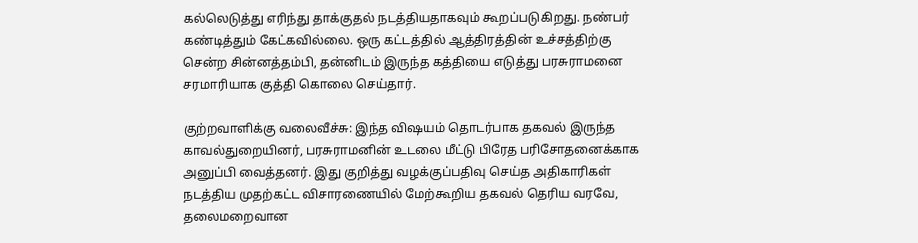கல்லெடுத்து எரிந்து தாக்குதல் நடத்தியதாகவும் கூறப்படுகிறது. நண்பர் கண்டித்தும் கேட்கவில்லை. ஒரு கட்டத்தில் ஆத்திரத்தின் உச்சத்திற்கு சென்ற சின்னத்தம்பி, தன்னிடம் இருந்த கத்தியை எடுத்து பரசுராமனை சரமாரியாக குத்தி கொலை செய்தார்.

குற்றவாளிக்கு வலைவீச்சு: இந்த விஷயம் தொடர்பாக தகவல் இருந்த காவல்துறையினர், பரசுராமனின் உடலை மீட்டு பிரேத பரிசோதனைக்காக அனுப்பி வைத்தனர். இது குறித்து வழக்குப்பதிவு செய்த அதிகாரிகள் நடத்திய முதற்கட்ட விசாரணையில் மேற்கூறிய தகவல் தெரிய வரவே, தலைமறைவான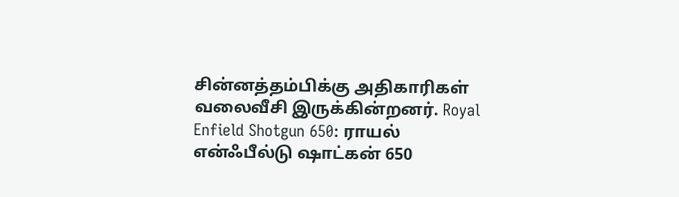சின்னத்தம்பிக்கு அதிகாரிகள் வலைவீசி இருக்கின்றனர். Royal Enfield Shotgun 650: ராயல் என்ஃபீல்டு ஷாட்கன் 650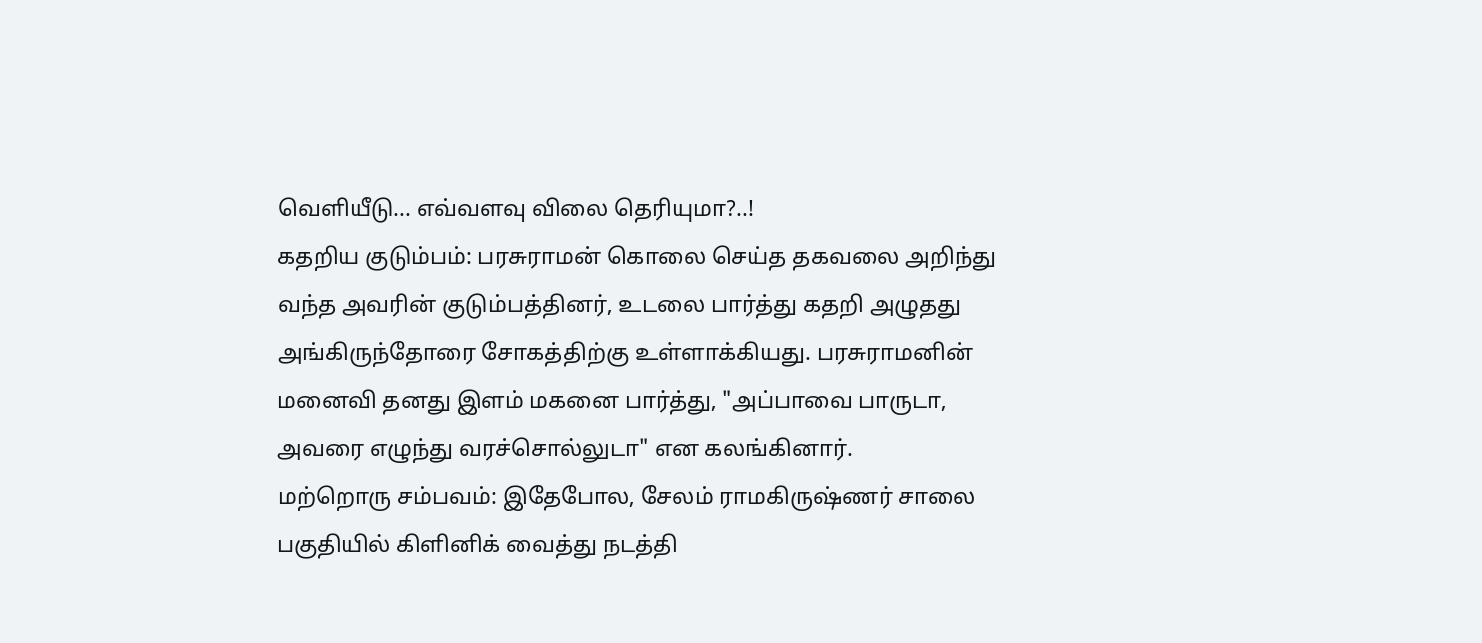வெளியீடு... எவ்வளவு விலை தெரியுமா?..!
கதறிய குடும்பம்: பரசுராமன் கொலை செய்த தகவலை அறிந்து வந்த அவரின் குடும்பத்தினர், உடலை பார்த்து கதறி அழுதது அங்கிருந்தோரை சோகத்திற்கு உள்ளாக்கியது. பரசுராமனின் மனைவி தனது இளம் மகனை பார்த்து, "அப்பாவை பாருடா, அவரை எழுந்து வரச்சொல்லுடா" என கலங்கினார்.
மற்றொரு சம்பவம்: இதேபோல, சேலம் ராமகிருஷ்ணர் சாலை பகுதியில் கிளினிக் வைத்து நடத்தி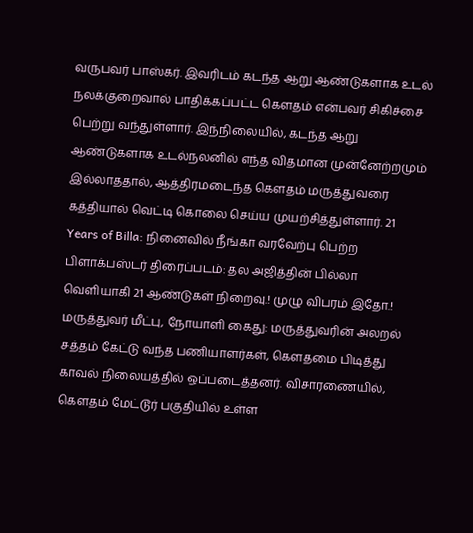வருபவர் பாஸ்கர். இவரிடம் கடந்த ஆறு ஆண்டுகளாக உடல் நலக்குறைவால் பாதிக்கப்பட்ட கௌதம் என்பவர் சிகிச்சை பெற்று வந்துள்ளார். இந்நிலையில், கடந்த ஆறு ஆண்டுகளாக உடல்நலனில் எந்த விதமான முன்னேற்றமும் இல்லாததால், ஆத்திரமடைந்த கௌதம் மருத்துவரை கத்தியால் வெட்டி கொலை செய்ய முயற்சித்துள்ளார். 21 Years of Billa: நினைவில் நீங்கா வரவேற்பு பெற்ற பிளாக்பஸ்டர் திரைப்படம்: தல அஜித்தின் பில்லா வெளியாகி 21 ஆண்டுகள் நிறைவு.! முழு விபரம் இதோ.!
மருத்துவர் மீட்பு, நோயாளி கைது: மருத்துவரின் அலறல் சத்தம் கேட்டு வந்த பணியாளர்கள், கௌதமை பிடித்து காவல் நிலையத்தில் ஒப்படைத்தனர். விசாரணையில், கௌதம் மேட்டூர் பகுதியில் உள்ள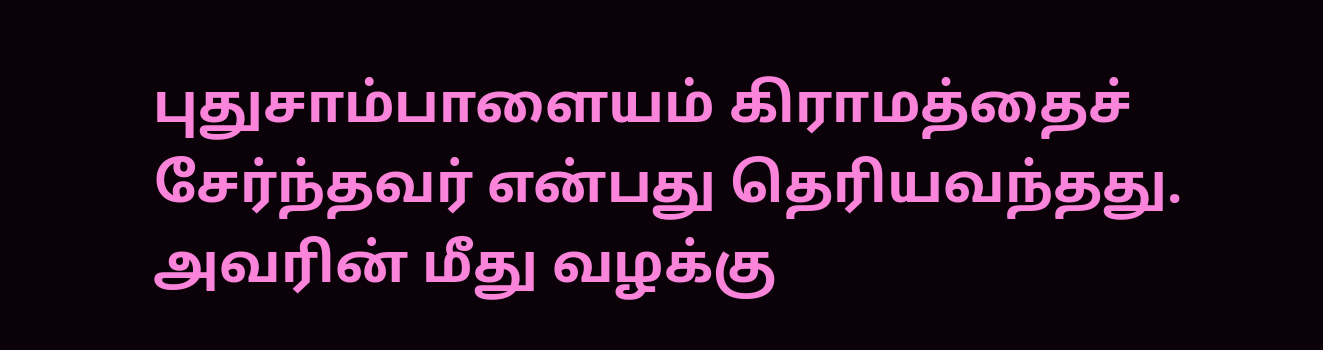புதுசாம்பாளையம் கிராமத்தைச் சேர்ந்தவர் என்பது தெரியவந்தது. அவரின் மீது வழக்கு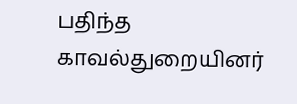பதிந்த காவல்துறையினர்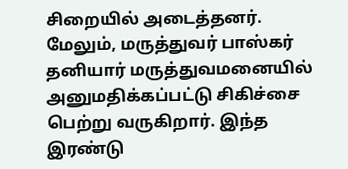சிறையில் அடைத்தனர். மேலும், மருத்துவர் பாஸ்கர் தனியார் மருத்துவமனையில் அனுமதிக்கப்பட்டு சிகிச்சை பெற்று வருகிறார். இந்த இரண்டு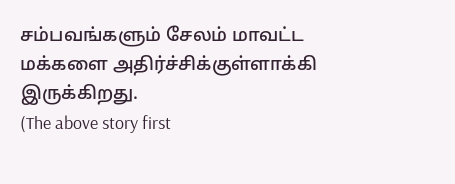சம்பவங்களும் சேலம் மாவட்ட மக்களை அதிர்ச்சிக்குள்ளாக்கி இருக்கிறது.
(The above story first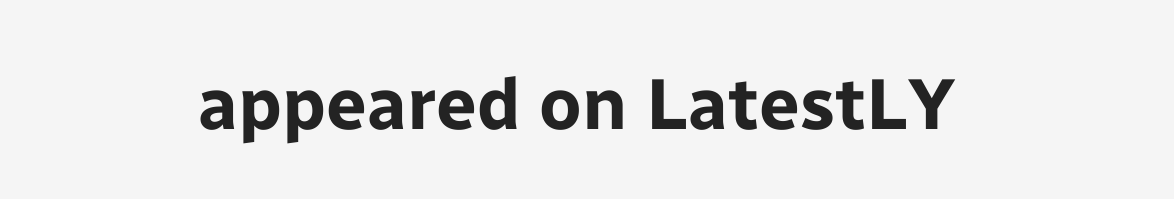appeared on LatestLY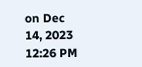on Dec 14, 2023 12:26 PM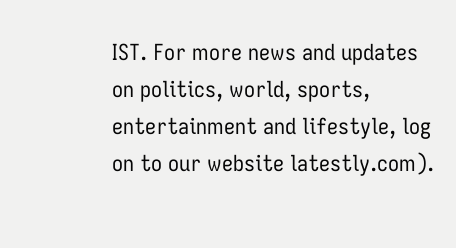IST. For more news and updates on politics, world, sports, entertainment and lifestyle, log on to our website latestly.com).